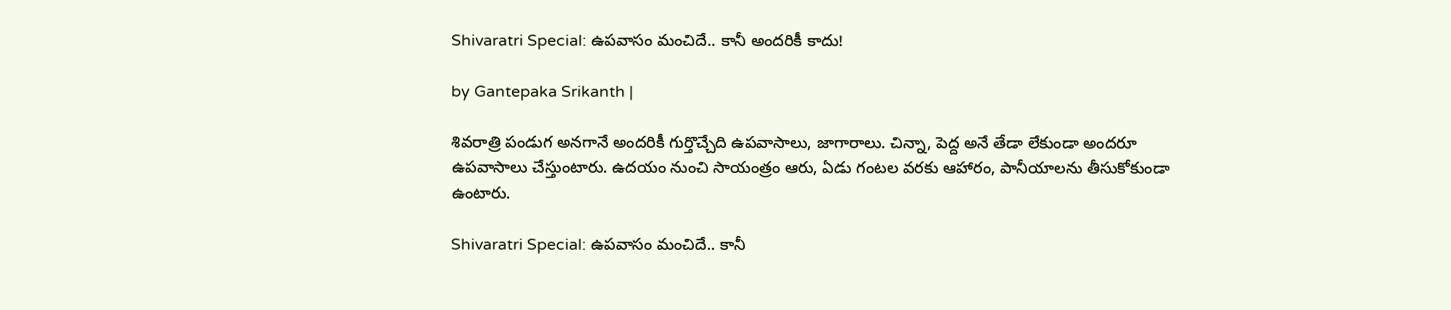Shivaratri Special: ఉపవాసం మంచిదే.. కానీ అందరికీ కాదు!

by Gantepaka Srikanth |

శివరాత్రి పండుగ అనగానే అందరికీ గుర్తొచ్చేది ఉపవాసాలు, జాగారాలు. చిన్నా, పెద్ద అనే తేడా లేకుండా అందరూ ఉపవాసాలు చేస్తుంటారు. ఉదయం నుంచి సాయంత్రం ఆరు, ఏడు గంటల వరకు ఆహారం, పానీయాలను తీసుకోకుండా ఉంటారు.

Shivaratri Special: ఉపవాసం మంచిదే.. కానీ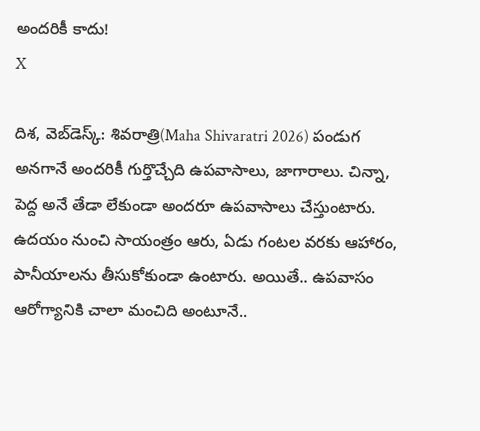అందరికీ కాదు!
X

దిశ, వెబ్‌డెస్క్: శివరాత్రి(Maha Shivaratri 2026) పండుగ అనగానే అందరికీ గుర్తొచ్చేది ఉపవాసాలు, జాగారాలు. చిన్నా, పెద్ద అనే తేడా లేకుండా అందరూ ఉపవాసాలు చేస్తుంటారు. ఉదయం నుంచి సాయంత్రం ఆరు, ఏడు గంటల వరకు ఆహారం, పానీయాలను తీసుకోకుండా ఉంటారు. అయితే.. ఉపవాసం ఆరోగ్యానికి చాలా మంచిది అంటూనే..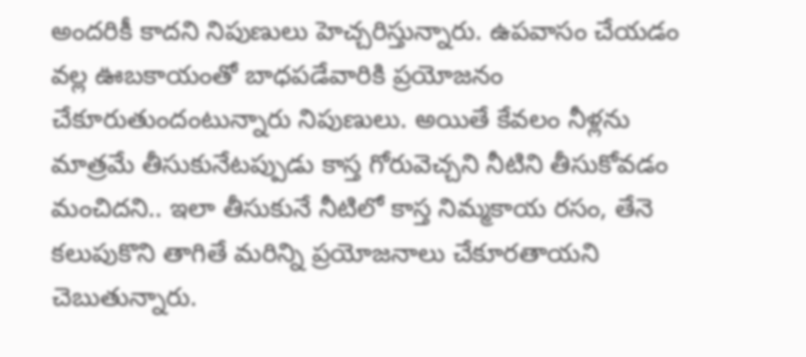అందరికీ కాదని నిపుణులు హెచ్చరిస్తున్నారు. ఉపవాసం చేయడం వల్ల ఊబకాయంతో బాధపడేవారికి ప్రయోజనం చేకూరుతుందంటున్నారు నిపుణులు. అయితే కేవలం నీళ్లను మాత్రమే తీసుకునేటప్పుడు కాస్త గోరువెచ్చని నీటిని తీసుకోవడం మంచిదని.. ఇలా తీసుకునే నీటిలో కాస్త నిమ్మకాయ రసం, తేనె కలుపుకొని తాగితే మరిన్ని ప్రయోజనాలు చేకూరతాయని చెబుతున్నారు.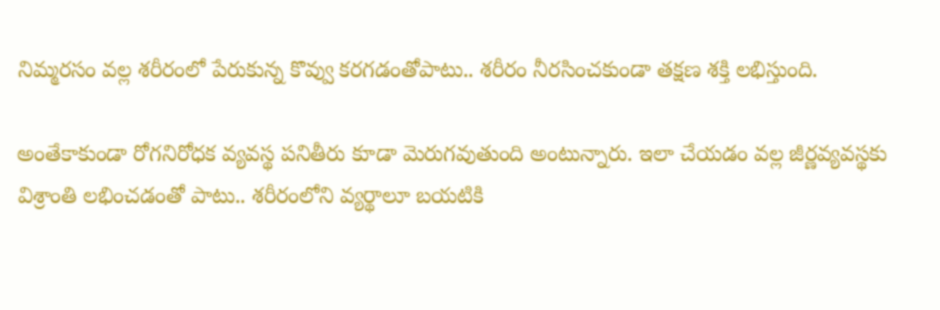నిమ్మరసం వల్ల శరీరంలో పేరుకున్న కొవ్వు కరగడంతోపాటు.. శరీరం నీరసించకుండా తక్షణ శక్తి లభిస్తుంది.

అంతేకాకుండా రోగనిరోధక వ్యవస్థ పనితీరు కూడా మెరుగవుతుంది అంటున్నారు. ఇలా చేయడం వల్ల జీర్ణవ్యవస్థకు విశ్రాంతి లభించడంతో పాటు.. శరీరంలోని వ్యర్థాలూ బయటికి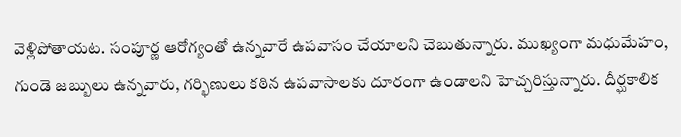వెళ్లిపోతాయట. సంపూర్ణ ఆరోగ్యంతో ఉన్నవారే ఉపవాసం చేయాలని చెబుతున్నారు. ముఖ్యంగా మధుమేహం, గుండె జబ్బులు ఉన్నవారు, గర్భిణులు కఠిన ఉపవాసాలకు దూరంగా ఉండాలని హెచ్చరిస్తున్నారు. దీర్ఘకాలిక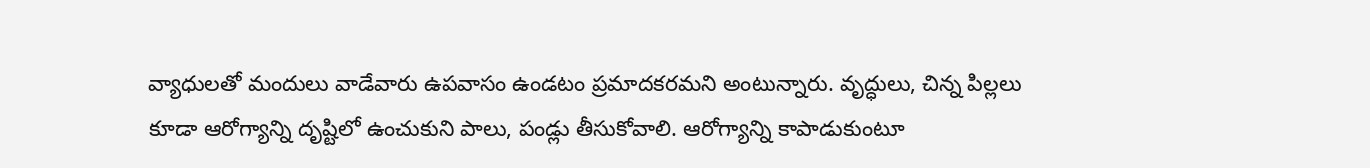వ్యాధులతో మందులు వాడేవారు ఉపవాసం ఉండటం ప్రమాదకరమని అంటున్నారు. వృద్ధులు, చిన్న పిల్లలు కూడా ఆరోగ్యాన్ని దృష్టిలో ఉంచుకుని పాలు, పండ్లు తీసుకోవాలి. ఆరోగ్యాన్ని కాపాడుకుంటూ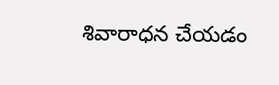శివారాధన చేయడం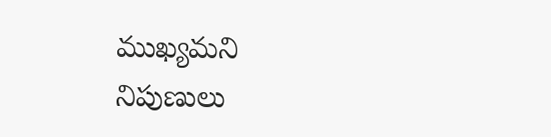ముఖ్యమని నిపుణులు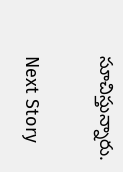సూచిస్తున్నారు.

Next Story